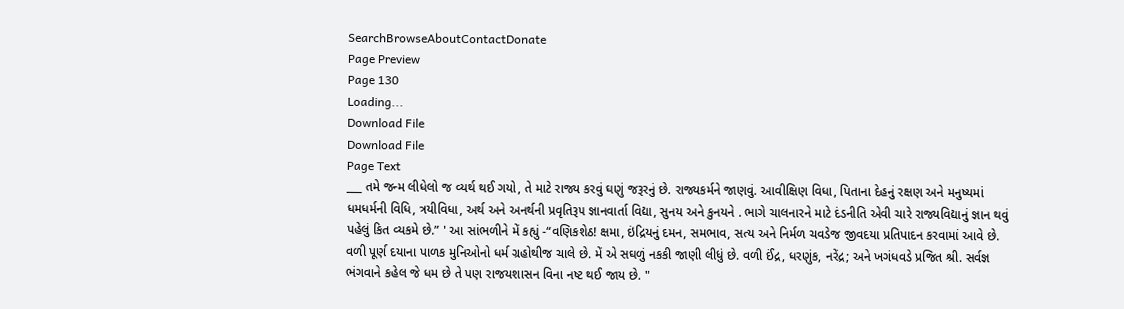SearchBrowseAboutContactDonate
Page Preview
Page 130
Loading...
Download File
Download File
Page Text
___ તમે જન્મ લીધેલો જ વ્યર્થ થઈ ગયો, તે માટે રાજ્ય કરવું ઘણું જરૂરનું છે. રાજ્યકર્મને જાણવું. આવીક્ષિણ વિધા, પિતાના દેહનું રક્ષણ અને મનુષ્યમાં ધમધર્મની વિધિ, ત્રયીવિધા, અર્થ અને અનર્થની પ્રવૃતિરૂ૫ જ્ઞાનવાર્તા વિદ્યા, સુનય અને કુનયને . ભાગે ચાલનારને માટે દંડનીતિ એવી ચારે રાજ્યવિદ્યાનું જ્ઞાન થવું પહેલું કિત વ્યકમે છે.” ' આ સાંભળીને મેં કહ્યું -“વણિકશેઠ! ક્ષમા, ઇંદ્રિયનું દમન, સમભાવ, સત્ય અને નિર્મળ ચવડેજ જીવદયા પ્રતિપાદન કરવામાં આવે છે. વળી પૂર્ણ દયાના પાળક મુનિઓનો ધર્મ ગ્રહોથીજ ચાલે છે. મેં એ સઘળું નકકી જાણી લીધું છે. વળી ઈંદ્ર, ધરણુંક, નરેંદ્ર; અને ખગંધવડે પ્રજિત શ્રી. સર્વજ્ઞ ભંગવાને કહેલ જે ધમ છે તે પણ રાજયશાસન વિના નષ્ટ થઈ જાય છે. "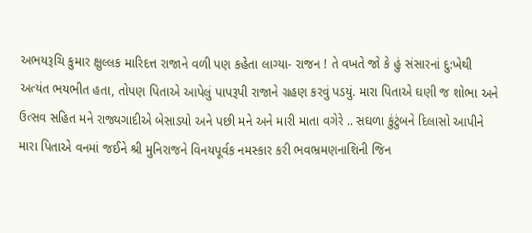અભયરૂચિ કુમાર ક્ષુલ્લક મારિદત્ત રાજાને વળી પણ કહેતા લાગ્યા- રાજન ! તે વખતે જો કે હું સંસારનાં દુ:ખેથી અત્યંત ભયભીત હતા, તોપણ પિતાએ આપેલું પાપરૂપી રાજાને ગ્રહણ કરવું પડયું. મારા પિતાએ ઘણી જ શોભા અને ઉત્સવ સહિત મને રાજ્યગાદીએ બેસાડયો અને પછી મને અને મારી માતા વગેરે .. સઘળા કુંટુંબને દિલાસો આપીને મારા પિતાએ વનમાં જઈને શ્રી મુનિરાજને વિનયપૂર્વક નમસ્કાર કરી ભવભ્રમણનાશિની જિન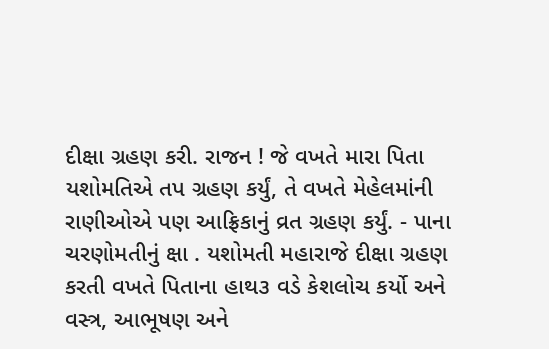દીક્ષા ગ્રહણ કરી. રાજન ! જે વખતે મારા પિતા યશોમતિએ તપ ગ્રહણ કર્યું, તે વખતે મેહેલમાંની રાણીઓએ પણ આફ્રિકાનું વ્રત ગ્રહણ કર્યું. - પાના ચરણોમતીનું ક્ષા . યશોમતી મહારાજે દીક્ષા ગ્રહણ કરતી વખતે પિતાના હાથ૩ વડે કેશલોચ કર્યો અને વસ્ત્ર, આભૂષણ અને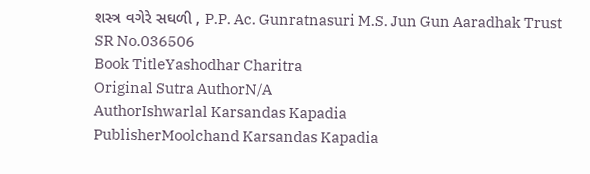શસ્ત્ર વગેરે સઘળી , P.P. Ac. Gunratnasuri M.S. Jun Gun Aaradhak Trust
SR No.036506
Book TitleYashodhar Charitra
Original Sutra AuthorN/A
AuthorIshwarlal Karsandas Kapadia
PublisherMoolchand Karsandas Kapadia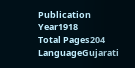Publication Year1918
Total Pages204
LanguageGujarati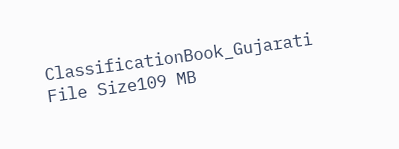ClassificationBook_Gujarati
File Size109 MB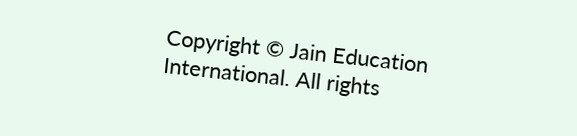Copyright © Jain Education International. All rights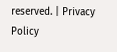reserved. | Privacy Policy